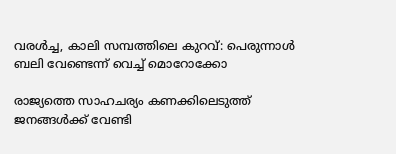വരൾച്ച, കാലി സമ്പത്തിലെ കുറവ്: പെരുന്നാൾ ബലി വേണ്ടെന്ന് വെച്ച് മൊറോക്കോ

രാജ്യത്തെ സാഹചര്യം കണക്കിലെടുത്ത് ജനങ്ങൾക്ക് വേണ്ടി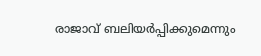രാജാവ് ബലിയർപ്പിക്കുമെന്നും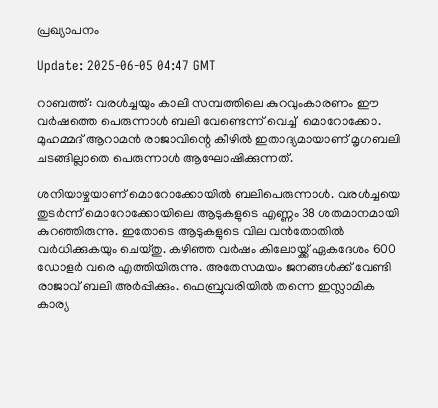പ്രഖ്യാപനം

Update: 2025-06-05 04:47 GMT

റാബത്ത്: വരൾച്ചയും കാലി സമ്പത്തിലെ കുറവുംകാരണം ഈ വർഷത്തെ പെരുന്നാൾ ബലി വേണ്ടെന്ന് വെച്ച്  മൊറോക്കോ. മുഹമ്മദ് ആറാമന്‍ രാജാവിന്റെ കീഴിൽ ഇതാദ്യമായാണ് മൃഗബലി ചടങ്ങില്ലാതെ പെരുന്നാള്‍ ആഘോഷിക്കുന്നത്.

ശനിയാഴ്ചയാണ് മൊറോക്കോയില്‍ ബലിപെരുന്നാള്‍. വരള്‍ച്ചയെ തുടര്‍ന്ന് മൊറോക്കോയിലെ ആടുകളുടെ എണ്ണം 38 ശതമാനമായി കുറഞ്ഞിരുന്നു. ഇതോടെ ആടുകളുടെ വില വന്‍തോതില്‍ വര്‍ധിക്കുകയും ചെയ്തു. കഴിഞ്ഞ വർഷം കിലോയ്ക്ക് ഏകദേശം 600 ഡോളർ വരെ എത്തിയിരുന്നു. അതേസമയം ജനങ്ങൾക്ക് വേണ്ടി രാജാവ് ബലി അർപ്പിക്കും. ഫെബ്രുവരിയിൽ തന്നെ ഇസ്ലാമിക കാര്യ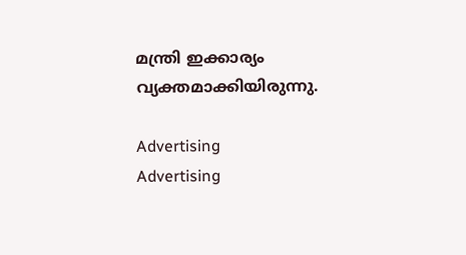മന്ത്രി ഇക്കാര്യം വ്യക്തമാക്കിയിരുന്നു.

Advertising
Advertising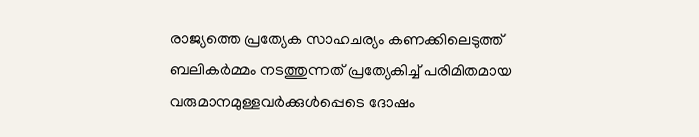രാജ്യത്തെ പ്രത്യേക സാഹചര്യം കണക്കിലെടുത്ത് ബലികര്‍മ്മം നടത്തുന്നത് പ്രത്യേകിച്ച് പരിമിതമായ വരുമാനമുള്ളവർക്കുള്‍പ്പെടെ ദോഷം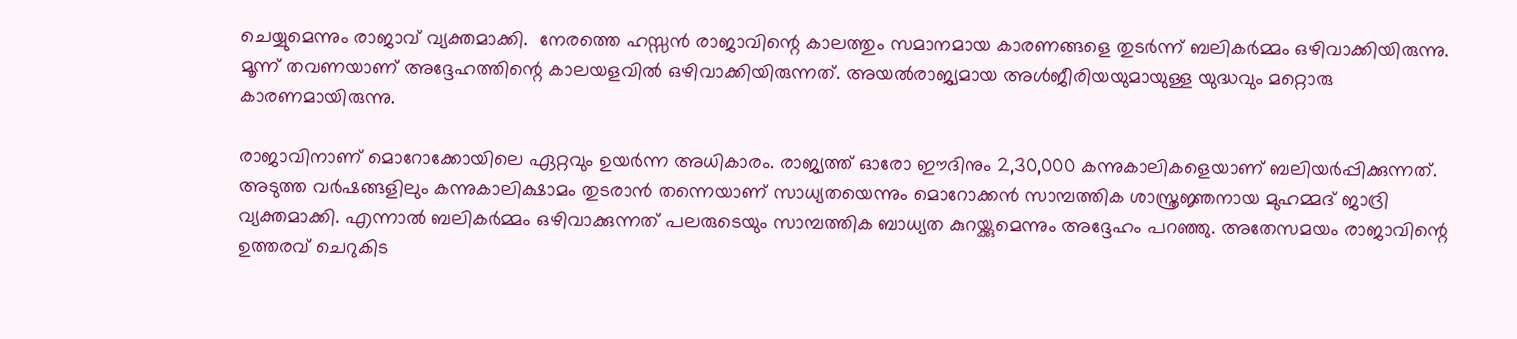ചെയ്യുമെന്നും രാജാവ് വ്യക്തമാക്കി.  നേരത്തെ ഹസ്സൻ രാജാവിന്റെ കാലത്തും സമാനമായ കാരണങ്ങളെ തുടര്‍ന്ന് ബലികര്‍മ്മം ഒഴിവാക്കിയിരുന്നു. മൂന്ന് തവണയാണ് അദ്ദേഹത്തിന്റെ കാലയളവില്‍ ഒഴിവാക്കിയിരുന്നത്. അയല്‍രാജ്യമായ അള്‍ജീരിയയുമായുള്ള യുദ്ധവും മറ്റൊരു കാരണമായിരുന്നു.

രാജാവിനാണ് മൊറോക്കോയിലെ ഏറ്റവും ഉയർന്ന അധികാരം. രാജ്യത്ത് ഓരോ ഈദിനും 2,30,000 കന്നുകാലികളെയാണ് ബലിയര്‍പ്പിക്കുന്നത്. അടുത്ത വര്‍ഷങ്ങളിലും കന്നുകാലിക്ഷാമം തുടരാന്‍ തന്നെയാണ് സാധ്യതയെന്നും മൊറോക്കൻ സാമ്പത്തിക ശാസ്ത്രജ്ഞനായ മുഹമ്മദ് ജാദ്രി വ്യക്തമാക്കി. എന്നാല്‍ ബലികര്‍മ്മം ഒഴിവാക്കുന്നത് പലരുടെയും സാമ്പത്തിക ബാധ്യത കുറയ്ക്കുമെന്നും അദ്ദേഹം പറഞ്ഞു. അതേസമയം രാജാവിന്റെ ഉത്തരവ് ചെറുകിട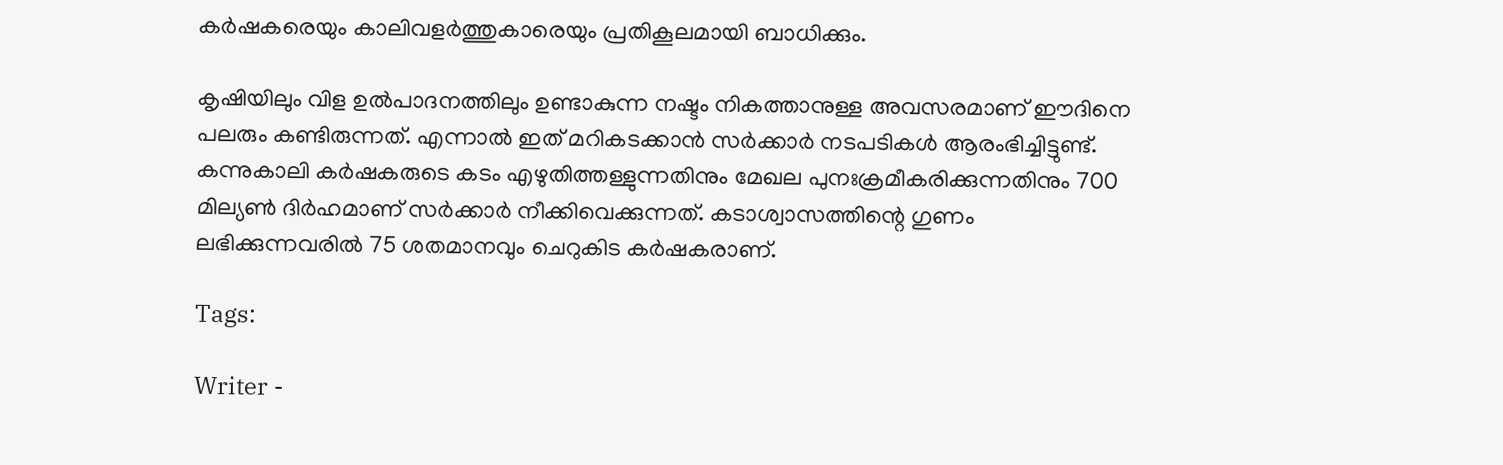കർഷകരെയും കാലിവളര്‍ത്തുകാരെയും പ്രതികൂലമായി ബാധിക്കും.

കൃഷിയിലും വിള ഉൽപാദനത്തിലും ഉണ്ടാകുന്ന നഷ്ടം നികത്താനുള്ള അവസരമാണ് ഈദിനെ പലരും കണ്ടിരുന്നത്. എന്നാല്‍ ഇത് മറികടക്കാന്‍ സര്‍ക്കാര്‍ നടപടികള്‍ ആരംഭിച്ചിട്ടുണ്ട്. കന്നുകാലി കർഷകരുടെ കടം എഴുതിത്തള്ളുന്നതിനും മേഖല പുനഃക്രമീകരിക്കുന്നതിനും 700 മില്യണ്‍ ദിർഹമാണ് സര്‍ക്കാര്‍ നീക്കിവെക്കുന്നത്. കടാശ്വാസത്തിന്റെ ഗുണം ലഭിക്കുന്നവരിൽ 75 ശതമാനവും ചെറുകിട കർഷകരാണ്.

Tags:

Writer -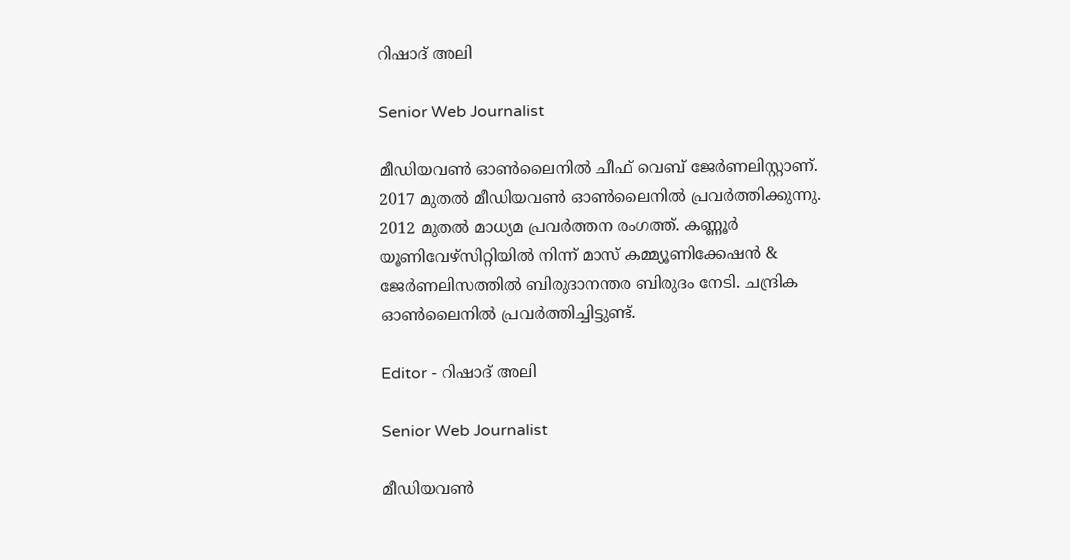റിഷാദ് അലി

Senior Web Journalist

മീഡിയവൺ ഓൺലൈനിൽ ചീഫ് വെബ് ജേർണലിസ്റ്റാണ്. 2017 മുതൽ മീഡിയവൺ ഓൺലൈനിൽ പ്രവർത്തിക്കുന്നു. 2012 മുതൽ മാധ്യമ പ്രവർത്തന രംഗത്ത്. കണ്ണൂര്‍ യൂണിവേഴ്‌സിറ്റിയിൽ നിന്ന് മാസ് കമ്മ്യൂണിക്കേഷന്‍ & ജേര്‍ണലിസത്തില്‍ ബിരുദാനന്തര ബിരുദം നേടി. ചന്ദ്രിക ഓണ്‍ലൈനില്‍ പ്രവര്‍ത്തിച്ചിട്ടുണ്ട്.

Editor - റിഷാദ് അലി

Senior Web Journalist

മീഡിയവൺ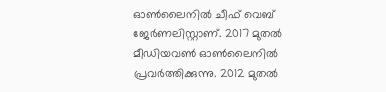ഓൺലൈനിൽ ചീഫ് വെബ് ജേർണലിസ്റ്റാണ്. 2017 മുതൽ മീഡിയവൺ ഓൺലൈനിൽ പ്രവർത്തിക്കുന്നു. 2012 മുതൽ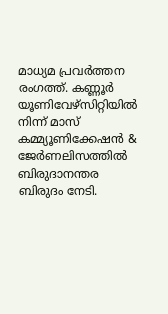മാധ്യമ പ്രവർത്തന രംഗത്ത്. കണ്ണൂര്‍ യൂണിവേഴ്‌സിറ്റിയിൽ നിന്ന് മാസ് കമ്മ്യൂണിക്കേഷന്‍ & ജേര്‍ണലിസത്തില്‍ ബിരുദാനന്തര ബിരുദം നേടി.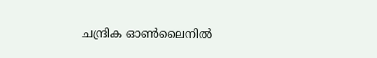ചന്ദ്രിക ഓണ്‍ലൈനില്‍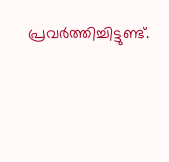പ്രവര്‍ത്തിച്ചിട്ടുണ്ട്.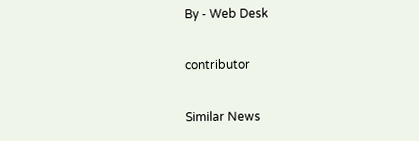By - Web Desk

contributor

Similar News